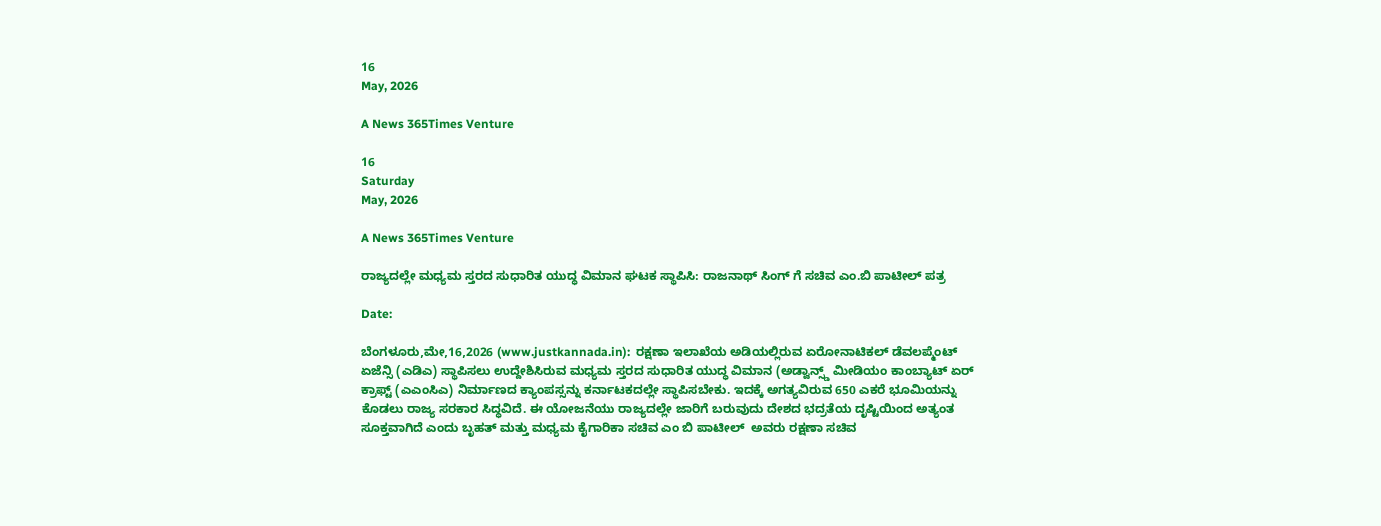16
May, 2026

A News 365Times Venture

16
Saturday
May, 2026

A News 365Times Venture

ರಾಜ್ಯದಲ್ಲೇ ಮಧ್ಯಮ ಸ್ತರದ ಸುಧಾರಿತ ಯುದ್ಧ ವಿಮಾನ ಘಟಕ ಸ್ಥಾಪಿಸಿ: ರಾಜನಾಥ್ ಸಿಂಗ್ ಗೆ ಸಚಿವ ಎಂ.ಬಿ ಪಾಟೀಲ್ ಪತ್ರ

Date:

ಬೆಂಗಳೂರು,ಮೇ,16,2026 (www.justkannada.in):  ರಕ್ಷಣಾ ಇಲಾಖೆಯ ಅಡಿಯಲ್ಲಿರುವ ಏರೋನಾಟಿಕಲ್ ಡೆವಲಪ್ಮೆಂಟ್ ಏಜೆನ್ಸಿ (ಎಡಿಎ) ಸ್ಥಾಪಿಸಲು ಉದ್ದೇಶಿಸಿರುವ ಮಧ್ಯಮ ಸ್ತರದ ಸುಧಾರಿತ ಯುದ್ಧ ವಿಮಾನ (ಅಡ್ವಾನ್ಸ್ಡ್ ಮೀಡಿಯಂ ಕಾಂಬ್ಯಾಟ್ ಏರ್ ಕ್ರಾಫ್ಟ್ (ಎಎಂಸಿಎ) ನಿರ್ಮಾಣದ ಕ್ಯಾಂಪಸ್ಸನ್ನು ಕರ್ನಾಟಕದಲ್ಲೇ ಸ್ಥಾಪಿಸಬೇಕು. ಇದಕ್ಕೆ ಅಗತ್ಯವಿರುವ 650 ಎಕರೆ ಭೂಮಿಯನ್ನು ಕೊಡಲು ರಾಜ್ಯ ಸರಕಾರ ಸಿದ್ಧವಿದೆ. ಈ ಯೋಜನೆಯು ರಾಜ್ಯದಲ್ಲೇ ಜಾರಿಗೆ ಬರುವುದು ದೇಶದ ಭದ್ರತೆಯ ದೃಷ್ಟಿಯಿಂದ ಅತ್ಯಂತ ಸೂಕ್ತವಾಗಿದೆ ಎಂದು ಬೃಹತ್ ಮತ್ತು ಮಧ್ಯಮ ಕೈಗಾರಿಕಾ ಸಚಿವ ಎಂ ಬಿ ಪಾಟೀಲ್  ಅವರು ರಕ್ಷಣಾ ಸಚಿವ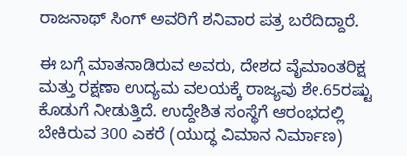ರಾಜನಾಥ್ ಸಿಂಗ್ ಅವರಿಗೆ ಶನಿವಾರ ಪತ್ರ ಬರೆದಿದ್ದಾರೆ.

ಈ ಬಗ್ಗೆ ಮಾತನಾಡಿರುವ ಅವರು, ದೇಶದ ವೈಮಾಂತರಿಕ್ಷ ಮತ್ತು ರಕ್ಷಣಾ ಉದ್ಯಮ ವಲಯಕ್ಕೆ ರಾಜ್ಯವು ಶೇ.65ರಷ್ಟು ಕೊಡುಗೆ ನೀಡುತ್ತಿದೆ. ಉದ್ದೇಶಿತ ಸಂಸ್ಥೆಗೆ ಆರಂಭದಲ್ಲಿ ಬೇಕಿರುವ 300 ಎಕರೆ (ಯುದ್ಧ ವಿಮಾನ ನಿರ್ಮಾಣ)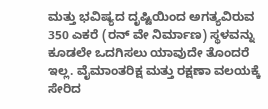ಮತ್ತು ಭವಿಷ್ಯದ ದೃಷ್ಟಿಯಿಂದ ಅಗತ್ಯವಿರುವ 350 ಎಕರೆ (ರನ್ ವೇ ನಿರ್ಮಾಣ) ಸ್ಥಳವನ್ನು ಕೂಡಲೇ ಒದಗಿಸಲು ಯಾವುದೇ ತೊಂದರೆ ಇಲ್ಲ. ವೈಮಾಂತರಿಕ್ಷ ಮತ್ತು ರಕ್ಷಣಾ ವಲಯಕ್ಕೆ ಸೇರಿದ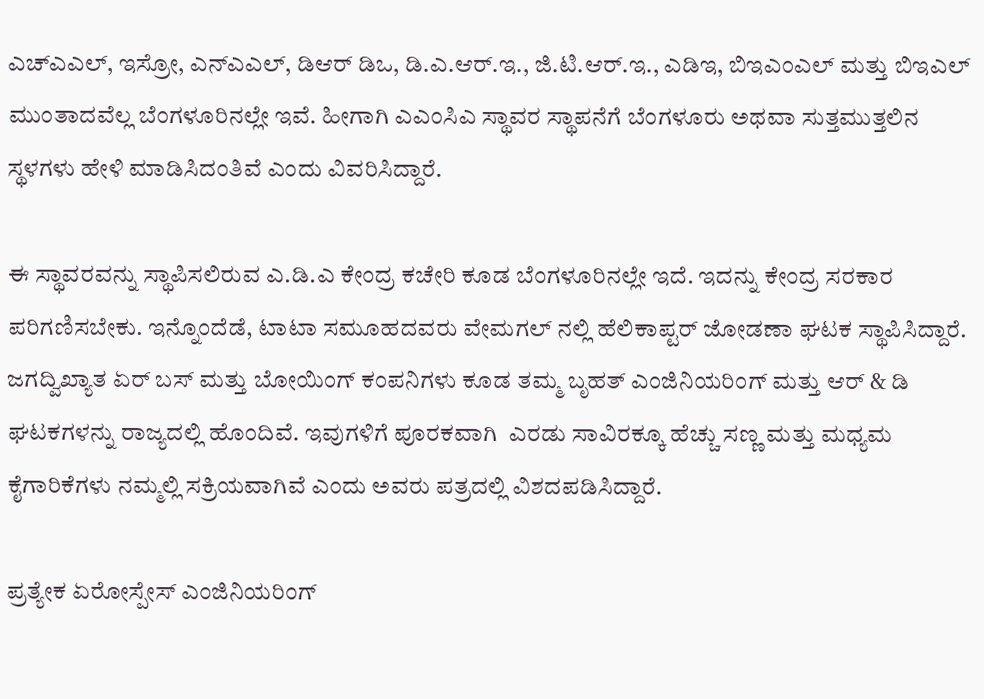ಎಚ್ಎಎಲ್, ಇಸ್ರೋ, ಎನ್ಎಎಲ್, ಡಿಆರ್ ಡಿಒ, ಡಿ.ಎ.ಆರ್.ಇ., ಜಿ.ಟಿ.ಆರ್.ಇ., ಎಡಿಇ, ಬಿಇಎಂಎಲ್ ಮತ್ತು ಬಿಇಎಲ್ ಮುಂತಾದವೆಲ್ಲ ಬೆಂಗಳೂರಿನಲ್ಲೇ ಇವೆ. ಹೀಗಾಗಿ ಎಎಂಸಿಎ ಸ್ಥಾವರ ಸ್ಥಾಪನೆಗೆ ಬೆಂಗಳೂರು ಅಥವಾ ಸುತ್ತಮುತ್ತಲಿನ ಸ್ಥಳಗಳು ಹೇಳಿ ಮಾಡಿಸಿದಂತಿವೆ ಎಂದು ವಿವರಿಸಿದ್ದಾರೆ.

ಈ ಸ್ಥಾವರವನ್ನು ಸ್ಥಾಪಿಸಲಿರುವ ಎ.ಡಿ.ಎ ಕೇಂದ್ರ ಕಚೇರಿ ಕೂಡ ಬೆಂಗಳೂರಿನಲ್ಲೇ ಇದೆ. ಇದನ್ನು ಕೇಂದ್ರ ಸರಕಾರ ಪರಿಗಣಿಸಬೇಕು. ಇನ್ನೊಂದೆಡೆ, ಟಾಟಾ ಸಮೂಹದವರು ವೇಮಗಲ್ ನಲ್ಲಿ ಹೆಲಿಕಾಪ್ಟರ್ ಜೋಡಣಾ ಘಟಕ ಸ್ಥಾಪಿಸಿದ್ದಾರೆ. ಜಗದ್ವಿಖ್ಯಾತ ಏರ್ ಬಸ್ ಮತ್ತು ಬೋಯಿಂಗ್ ಕಂಪನಿಗಳು ಕೂಡ ತಮ್ಮ ಬೃಹತ್ ಎಂಜಿನಿಯರಿಂಗ್ ಮತ್ತು ಆರ್ & ಡಿ ಘಟಕಗಳನ್ನು ರಾಜ್ಯದಲ್ಲಿ ಹೊಂದಿವೆ. ಇವುಗಳಿಗೆ ಪೂರಕವಾಗಿ  ಎರಡು ಸಾವಿರಕ್ಕೂ ಹೆಚ್ಚು ಸಣ್ಣ ಮತ್ತು ಮಧ್ಯಮ ಕೈಗಾರಿಕೆಗಳು ನಮ್ಮಲ್ಲಿ ಸಕ್ರಿಯವಾಗಿವೆ ಎಂದು ಅವರು ಪತ್ರದಲ್ಲಿ ವಿಶದಪಡಿಸಿದ್ದಾರೆ.

ಪ್ರತ್ಯೇಕ ಏರೋಸ್ಪೇಸ್ ಎಂಜಿನಿಯರಿಂಗ್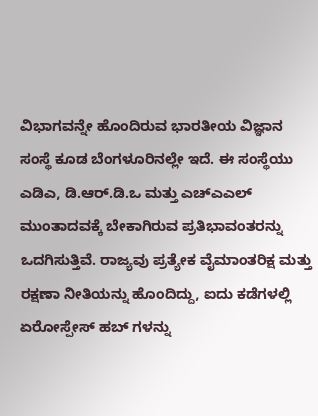ವಿಭಾಗವನ್ನೇ ಹೊಂದಿರುವ ಭಾರತೀಯ ವಿಜ್ಞಾನ ಸಂಸ್ಥೆ ಕೂಡ ಬೆಂಗಳೂರಿನಲ್ಲೇ ಇದೆ. ಈ ಸಂಸ್ಥೆಯು ಎಡಿಎ, ಡಿ.ಆರ್.ಡಿ.ಒ ಮತ್ತು ಎಚ್ಎಎಲ್ ಮುಂತಾದವಕ್ಕೆ ಬೇಕಾಗಿರುವ ಪ್ರತಿಭಾವಂತರನ್ನು ಒದಗಿಸುತ್ತಿವೆ. ರಾಜ್ಯವು ಪ್ರತ್ಯೇಕ ವೈಮಾಂತರಿಕ್ಷ ಮತ್ತು ರಕ್ಷಣಾ ನೀತಿಯನ್ನು ಹೊಂದಿದ್ದು, ಐದು ಕಡೆಗಳಲ್ಲಿ ಏರೋಸ್ಪೇಸ್ ಹಬ್ ಗಳನ್ನು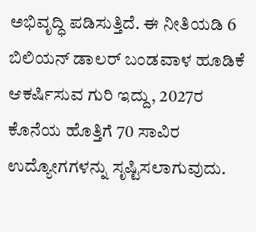ಅಭಿವೃದ್ಧಿ ಪಡಿಸುತ್ತಿದೆ. ಈ ನೀತಿಯಡಿ 6 ಬಿಲಿಯನ್ ಡಾಲರ್ ಬಂಡವಾಳ ಹೂಡಿಕೆ ಆಕರ್ಷಿಸುವ ಗುರಿ ಇದ್ದು, 2027ರ ಕೊನೆಯ ಹೊತ್ತಿಗೆ 70 ಸಾವಿರ ಉದ್ಯೋಗಗಳನ್ನು ಸೃಷ್ಟಿಸಲಾಗುವುದು.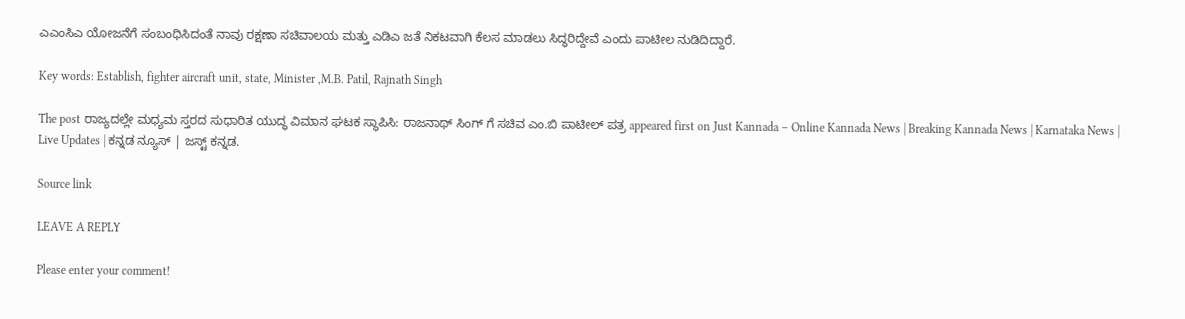ಎಎಂಸಿಎ ಯೋಜನೆಗೆ ಸಂಬಂಧಿಸಿದಂತೆ ನಾವು ರಕ್ಷಣಾ ಸಚಿವಾಲಯ ಮತ್ತು ಎಡಿಎ ಜತೆ ನಿಕಟವಾಗಿ ಕೆಲಸ ಮಾಡಲು ಸಿದ್ಧರಿದ್ದೇವೆ ಎಂದು ಪಾಟೀಲ ನುಡಿದಿದ್ದಾರೆ.

Key words: Establish, fighter aircraft unit, state, Minister ,M.B. Patil, Rajnath Singh

The post ರಾಜ್ಯದಲ್ಲೇ ಮಧ್ಯಮ ಸ್ತರದ ಸುಧಾರಿತ ಯುದ್ಧ ವಿಮಾನ ಘಟಕ ಸ್ಥಾಪಿಸಿ: ರಾಜನಾಥ್ ಸಿಂಗ್ ಗೆ ಸಚಿವ ಎಂ.ಬಿ ಪಾಟೀಲ್ ಪತ್ರ appeared first on Just Kannada – Online Kannada News | Breaking Kannada News | Karnataka News | Live Updates | ಕನ್ನಡ ನ್ಯೂಸ್ | ಜಸ್ಟ್ ಕನ್ನಡ.

Source link

LEAVE A REPLY

Please enter your comment!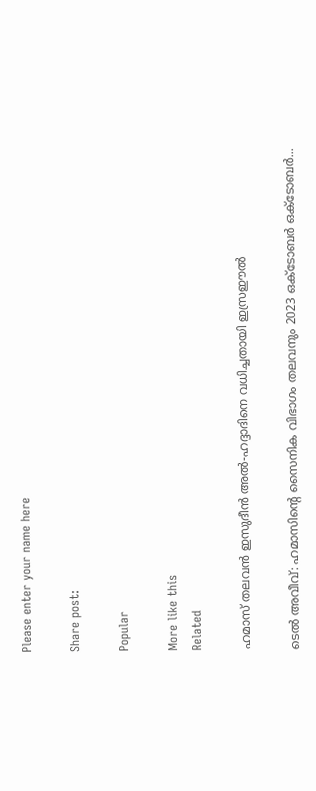Please enter your name here

Share post:

Popular

More like this
Related

ഹമാസ് തലവൻ ഇസുദീൻ അൽ-ഹദ്ദാദിനെ വധിച്ചതായി ഇസ്രഈൽ

ടെൽ അവീവ്: ഹമാസിന്റെ സൈനിക വിഭാഗം തലവനും 2023 ഒക്ടോബർ ഒക്ടോബർ...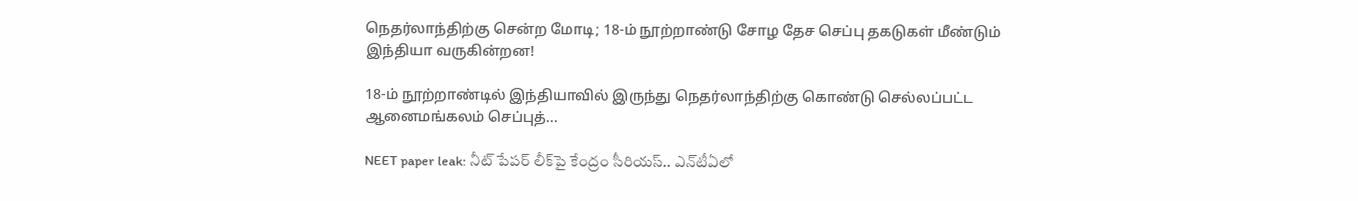நெதர்லாந்திற்கு சென்ற மோடி; 18-ம் நூற்றாண்டு சோழ தேச செப்பு தகடுகள் மீண்டும் இந்தியா வருகின்றன!

18-ம் நூற்றாண்டில் இந்தியாவில் இருந்து நெதர்லாந்திற்கு கொண்டு செல்லப்பட்ட ஆனைமங்கலம் செப்புத்...

NEET paper leak: నీట్ పేపర్ లీక్‌పై కేంద్రం సీరియస్.. ఎన్‌టీఏలో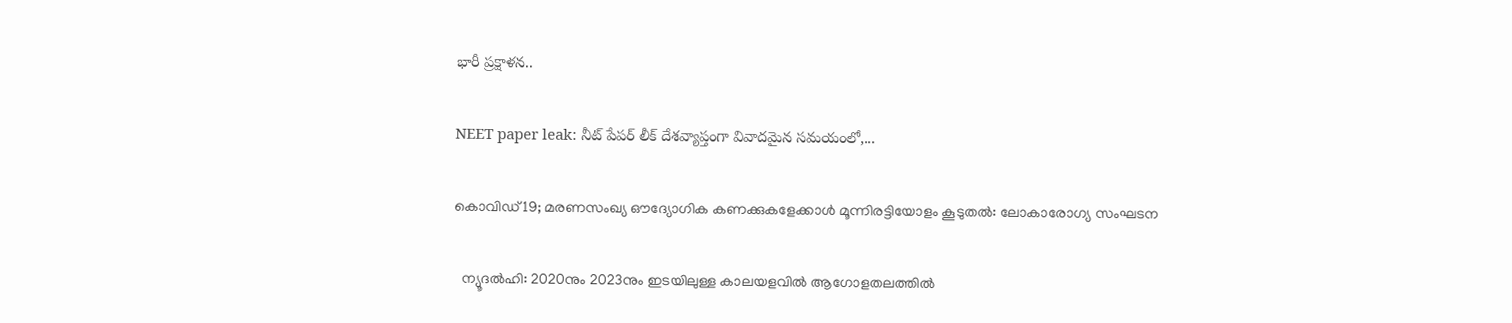భారీ ప్రక్షాళన..

NEET paper leak: నీట్ పేపర్ లీక్ దేశవ్యాప్తంగా వివాదమైన సమయంలో,...

കൊവിഡ് 19; മരണസംഖ്യ ഔദ്യോഗിക കണക്കുകളേക്കാള്‍ മൂന്നിരട്ടിയോളം കൂടുതല്‍: ലോകാരോഗ്യ സംഘടന

  ന്യൂദല്‍ഹി: 2020നും 2023നും ഇടയിലുള്ള കാലയളവില്‍ ആഗോളതലത്തില്‍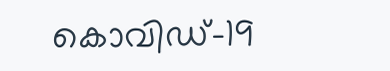കൊവിഡ്-19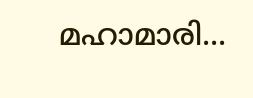മഹാമാരി...